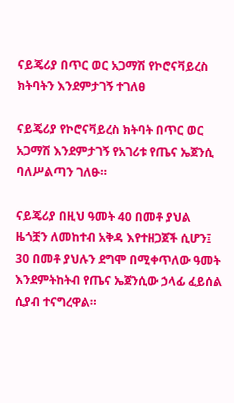ናይጄሪያ በጥር ወር አጋማሽ የኮሮናቫይረስ ክትባትን እንደምታገኝ ተገለፀ

ናይጄሪያ የኮሮናቫይረስ ክትባት በጥር ወር አጋማሽ እንደምታገኝ የአገሪቱ የጤና ኤጀንሲ ባለሥልጣን ገለፁ።

ናይጄሪያ በዚህ ዓመት 40 በመቶ ያህል ዜጎቿን ለመከተብ አቅዳ እየተዘጋጀች ሲሆን፤ 30 በመቶ ያህሉን ደግሞ በሚቀጥለው ዓመት እንደምትከትብ የጤና ኤጀንሲው ኃላፊ ፈይሰል ሲያብ ተናግረዋል።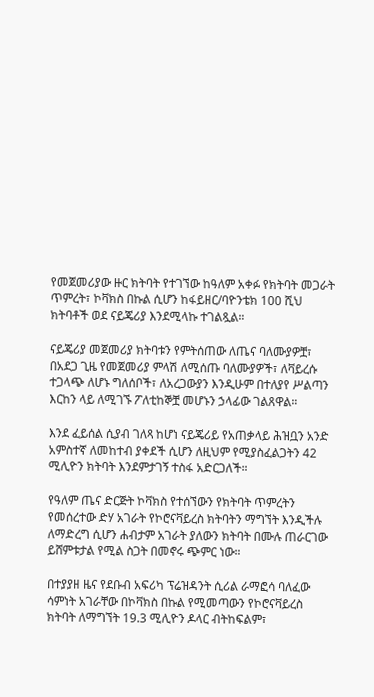የመጀመሪያው ዙር ክትባት የተገኘው ከዓለም አቀፉ የክትባት መጋራት ጥምረት፣ ኮቫክስ በኩል ሲሆን ከፋይዘር/ባዮንቴክ 100 ሺህ ክትባቶች ወደ ናይጄሪያ እንደሚላኩ ተገልጿል።

ናይጄሪያ መጀመሪያ ክትባቱን የምትሰጠው ለጤና ባለሙያዎቿ፣ በአደጋ ጊዜ የመጀመሪያ ምላሽ ለሚሰጡ ባለሙያዎች፣ ለቫይረሱ ተጋላጭ ለሆኑ ግለሰቦች፣ ለአረጋውያን እንዲሁም በተለያየ ሥልጣን እርከን ላይ ለሚገኙ ፖለቲከኞቿ መሆኑን ኃላፊው ገልጸዋል።

እንደ ፈይሰል ሲያብ ገለጻ ከሆነ ናይጄሪይ የአጠቃላይ ሕዝቧን አንድ አምስተኛ ለመከተብ ያቀደች ሲሆን ለዚህም የሚያስፈልጋትን 42 ሚሊዮን ክትባት እንደምታገኝ ተስፋ አድርጋለች።

የዓለም ጤና ድርጅት ኮቫክስ የተሰኘውን የክትባት ጥምረትን የመሰረተው ድሃ አገራት የኮሮናቫይረስ ክትባትን ማግኘት እንዲችሉ ለማድረግ ሲሆን ሐብታም አገራት ያለውን ክትባት በሙሉ ጠራርገው ይሸምቱታል የሚል ስጋት በመኖሩ ጭምር ነው።

በተያያዘ ዜና የደቡብ አፍሪካ ፕሬዝዳንት ሲሪል ራማፎሳ ባለፈው ሳምነት አገራቸው በኮቫክስ በኩል የሚመጣውን የኮሮናቫይረስ ክትባት ለማግኘት 19.3 ሚሊዮን ዶላር ብትከፍልም፣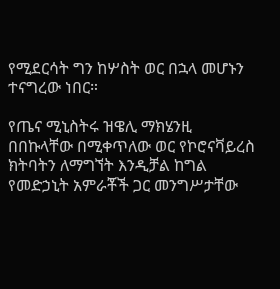የሚደርሳት ግን ከሦስት ወር በኋላ መሆኑን ተናግረው ነበር።

የጤና ሚኒስትሩ ዝዌሊ ማክሄንዚ በበኩላቸው በሚቀጥለው ወር የኮሮናቫይረስ ክትባትን ለማግኘት እንዲቻል ከግል የመድኃኒት አምራቾች ጋር መንግሥታቸው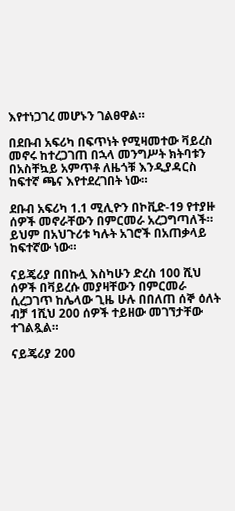እየተነጋገረ መሆኑን ገልፀዋል።

በደቡብ አፍሪካ በፍጥነት የሚዛመተው ቫይረስ መኖሩ ከተረጋገጠ በኋላ መንግሥት ክትባቱን በአስቸኳይ አምጥቶ ለዜጎቹ እንዲያዳርስ ከፍተኛ ጫና እየተደረገበት ነው።

ደቡብ አፍሪካ 1.1 ሚሊዮን በኮቪድ-19 የተያዙ ሰዎች መኖራቸውን በምርመራ አረጋግጣለች። ይህም በአህጉሪቱ ካሉት አገሮች በአጠቃላይ ከፍተኛው ነው።

ናይጄሪያ በበኩሏ እስካሁን ድረስ 100 ሺህ ሰዎች በቫይረሱ መያዛቸውን በምርመራ ሲረጋገጥ ከሌላው ጊዜ ሁሉ በበለጠ ሰኞ ዕለት ብቻ 1ሺህ 200 ሰዎች ተይዘው መገኘታቸው ተገልጿል።

ናይጄሪያ 200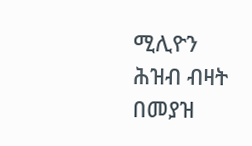ሚሊዮን ሕዝብ ብዛት በመያዝ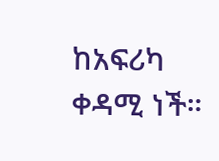ከአፍሪካ ቀዳሚ ነች።